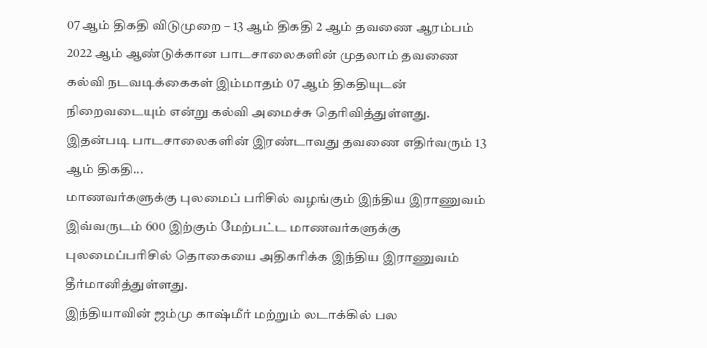07 ஆம் திகதி விடுமுறை – 13 ஆம் திகதி 2 ஆம் தவணை ஆரம்பம்
2022 ஆம் ஆண்டுக்கான பாடசாலைகளின் முதலாம் தவணை கல்வி நடவடிக்கைகள் இம்மாதம் 07 ஆம் திகதியுடன் நிறைவடையும் என்று கல்வி அமைச்சு தெரிவித்துள்ளது.
இதன்படி பாடசாலைகளின் இரண்டாவது தவணை எதிர்வரும் 13 ஆம் திகதி...
மாணவர்களுக்கு புலமைப் பரிசில் வழங்கும் இந்திய இராணுவம்
இவ்வருடம் 600 இற்கும் மேற்பட்ட மாணவர்களுக்கு புலமைப்பரிசில் தொகையை அதிகரிக்க இந்திய இராணுவம் தீர்மானித்துள்ளது.
இந்தியாவின் ஜம்மு காஷ்மீர் மற்றும் லடாக்கில் பல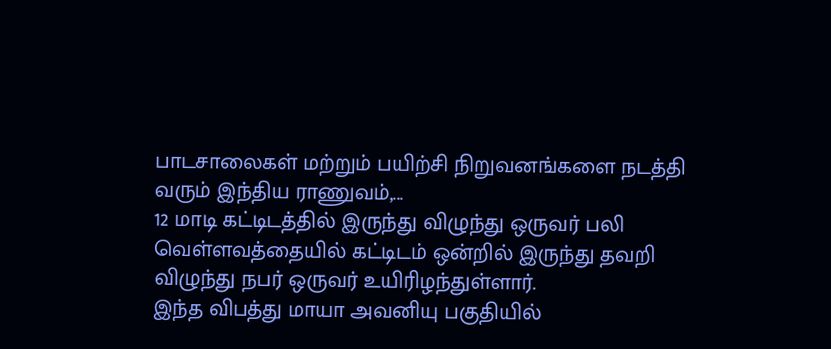பாடசாலைகள் மற்றும் பயிற்சி நிறுவனங்களை நடத்தி வரும் இந்திய ராணுவம்,...
12 மாடி கட்டிடத்தில் இருந்து விழுந்து ஒருவர் பலி
வெள்ளவத்தையில் கட்டிடம் ஒன்றில் இருந்து தவறி விழுந்து நபர் ஒருவர் உயிரிழந்துள்ளார்.
இந்த விபத்து மாயா அவனியு பகுதியில்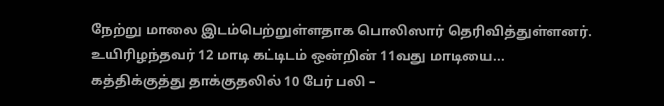நேற்று மாலை இடம்பெற்றுள்ளதாக பொலிஸார் தெரிவித்துள்ளனர்.
உயிரிழந்தவர் 12 மாடி கட்டிடம் ஒன்றின் 11வது மாடியை...
கத்திக்குத்து தாக்குதலில் 10 பேர் பலி –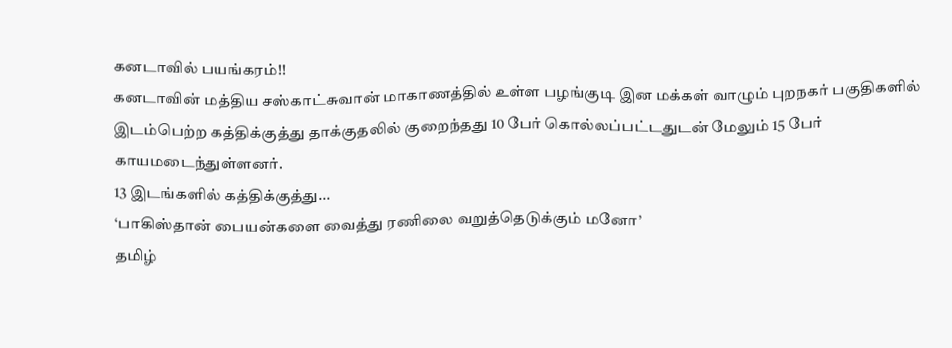கனடாவில் பயங்கரம்!!
கனடாவின் மத்திய சஸ்காட்சுவான் மாகாணத்தில் உள்ள பழங்குடி இன மக்கள் வாழும் புறநகர் பகுதிகளில் இடம்பெற்ற கத்திக்குத்து தாக்குதலில் குறைந்தது 10 பேர் கொல்லப்பட்டதுடன் மேலும் 15 பேர் காயமடைந்துள்ளனர்.
13 இடங்களில் கத்திக்குத்து...
‘பாகிஸ்தான் பையன்களை வைத்து ரணிலை வறுத்தெடுக்கும் மனோ’
தமிழ்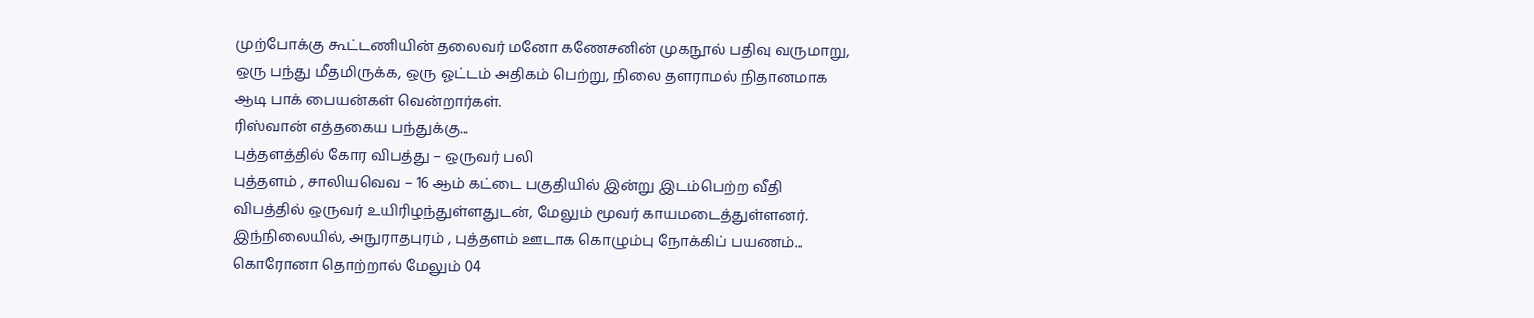முற்போக்கு கூட்டணியின் தலைவர் மனோ கணேசனின் முகநூல் பதிவு வருமாறு,
ஒரு பந்து மீதமிருக்க, ஒரு ஓட்டம் அதிகம் பெற்று, நிலை தளராமல் நிதானமாக ஆடி பாக் பையன்கள் வென்றார்கள்.
ரிஸ்வான் எத்தகைய பந்துக்கு...
புத்தளத்தில் கோர விபத்து – ஒருவர் பலி
புத்தளம் , சாலியவெவ – 16 ஆம் கட்டை பகுதியில் இன்று இடம்பெற்ற வீதி விபத்தில் ஒருவர் உயிரிழந்துள்ளதுடன், மேலும் மூவர் காயமடைத்துள்ளனர்.
இந்நிலையில், அநுராதபுரம் , புத்தளம் ஊடாக கொழும்பு நோக்கிப் பயணம்...
கொரோனா தொற்றால் மேலும் 04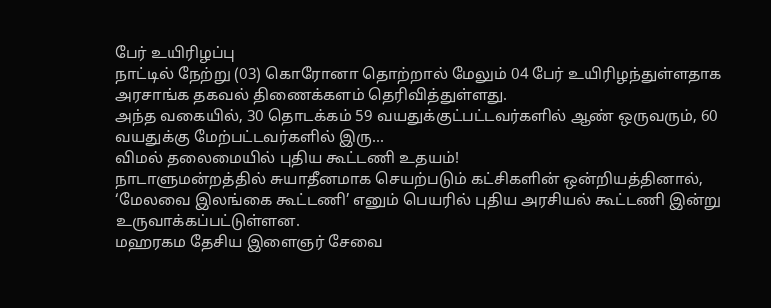பேர் உயிரிழப்பு
நாட்டில் நேற்று (03) கொரோனா தொற்றால் மேலும் 04 பேர் உயிரிழந்துள்ளதாக அரசாங்க தகவல் திணைக்களம் தெரிவித்துள்ளது.
அந்த வகையில், 30 தொடக்கம் 59 வயதுக்குட்பட்டவர்களில் ஆண் ஒருவரும், 60 வயதுக்கு மேற்பட்டவர்களில் இரு...
விமல் தலைமையில் புதிய கூட்டணி உதயம்!
நாடாளுமன்றத்தில் சுயாதீனமாக செயற்படும் கட்சிகளின் ஒன்றியத்தினால், ‘மேலவை இலங்கை கூட்டணி’ எனும் பெயரில் புதிய அரசியல் கூட்டணி இன்று உருவாக்கப்பட்டுள்ளன.
மஹரகம தேசிய இளைஞர் சேவை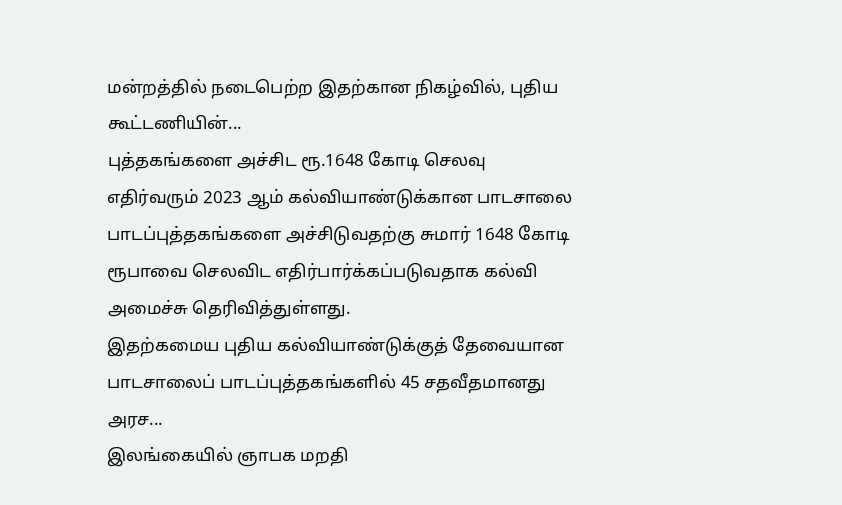மன்றத்தில் நடைபெற்ற இதற்கான நிகழ்வில், புதிய கூட்டணியின்...
புத்தகங்களை அச்சிட ரூ.1648 கோடி செலவு
எதிர்வரும் 2023 ஆம் கல்வியாண்டுக்கான பாடசாலை பாடப்புத்தகங்களை அச்சிடுவதற்கு சுமார் 1648 கோடி ரூபாவை செலவிட எதிர்பார்க்கப்படுவதாக கல்வி அமைச்சு தெரிவித்துள்ளது.
இதற்கமைய புதிய கல்வியாண்டுக்குத் தேவையான பாடசாலைப் பாடப்புத்தகங்களில் 45 சதவீதமானது அரச...
இலங்கையில் ஞாபக மறதி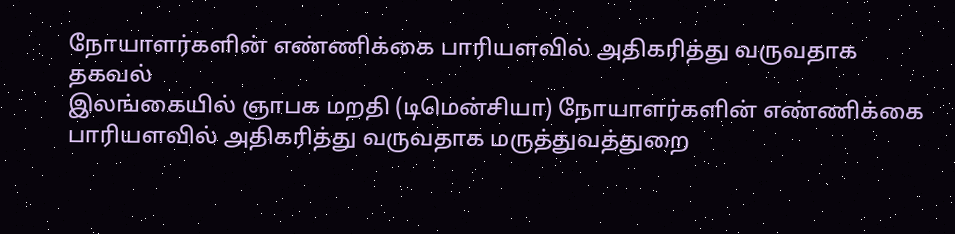நோயாளர்களின் எண்ணிக்கை பாரியளவில் அதிகரித்து வருவதாக தகவல்
இலங்கையில் ஞாபக மறதி (டிமென்சியா) நோயாளர்களின் எண்ணிக்கை பாரியளவில் அதிகரித்து வருவதாக மருத்துவத்துறை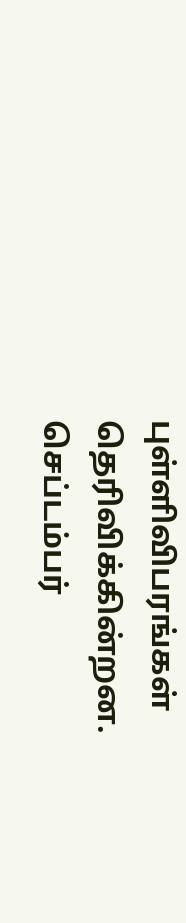புள்ளிவிபரங்கள் தெரிவிக்கின்றன.
செப்டம்பர்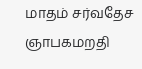மாதம் சர்வதேச ஞாபகமறதி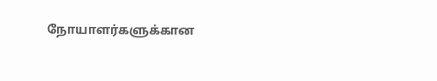நோயாளர்களுக்கான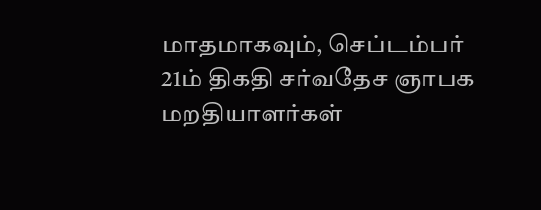மாதமாகவும், செப்டம்பர் 21ம் திகதி சர்வதேச ஞாபக மறதியாளர்கள்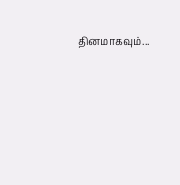தினமாகவும்...